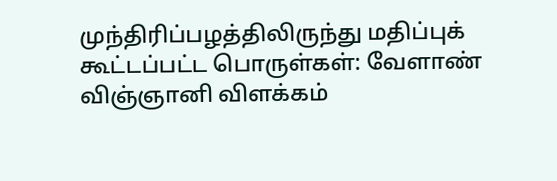முந்திரிப்பழத்திலிருந்து மதிப்புக் கூட்டப்பட்ட பொருள்கள்: வேளாண் விஞ்ஞானி விளக்கம்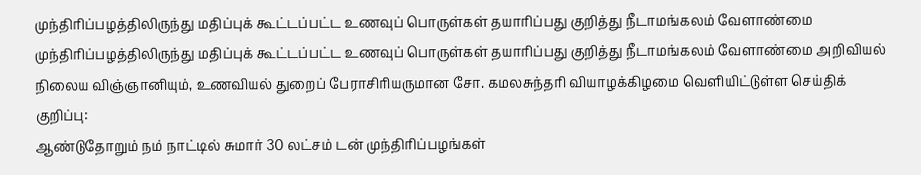முந்திரிப்பழத்திலிருந்து மதிப்புக் கூட்டப்பட்ட உணவுப் பொருள்கள் தயாரிப்பது குறித்து நீடாமங்கலம் வேளாண்மை
முந்திரிப்பழத்திலிருந்து மதிப்புக் கூட்டப்பட்ட உணவுப் பொருள்கள் தயாரிப்பது குறித்து நீடாமங்கலம் வேளாண்மை அறிவியல் நிலைய விஞ்ஞானியும், உணவியல் துறைப் பேராசிரியருமான சோ. கமலசுந்தரி வியாழக்கிழமை வெளியிட்டுள்ள செய்திக் குறிப்பு:
ஆண்டுதோறும் நம் நாட்டில் சுமார் 30 லட்சம் டன் முந்திரிப்பழங்கள்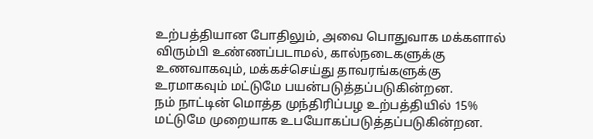உற்பத்தியான போதிலும், அவை பொதுவாக மக்களால் விரும்பி உண்ணப்படாமல், கால்நடைகளுக்கு உணவாகவும், மக்கச்செய்து தாவரங்களுக்கு உரமாகவும் மட்டுமே பயன்படுத்தப்படுகின்றன.
நம் நாட்டின் மொத்த முந்திரிப்பழ உற்பத்தியில் 15% மட்டுமே முறையாக உபயோகப்படுத்தப்படுகின்றன.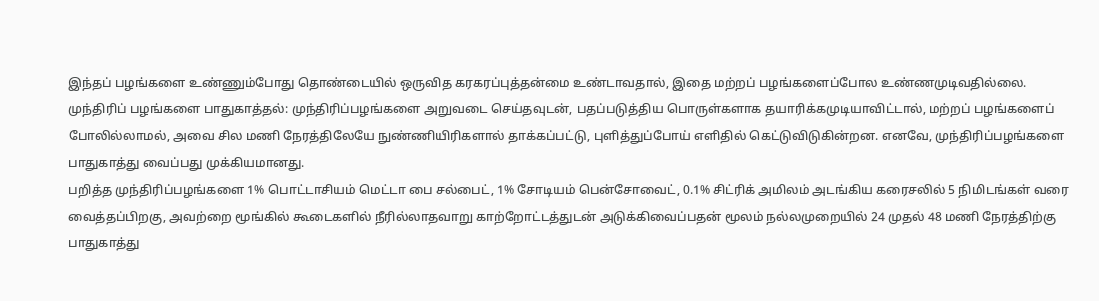இந்தப் பழங்களை உண்ணும்போது தொண்டையில் ஒருவித கரகரப்புத்தன்மை உண்டாவதால், இதை மற்றப் பழங்களைப்போல உண்ணமுடிவதில்லை.
முந்திரிப் பழங்களை பாதுகாத்தல்: முந்திரிப்பழங்களை அறுவடை செய்தவுடன், பதப்படுத்திய பொருள்களாக தயாரிக்கமுடியாவிட்டால், மற்றப் பழங்களைப் போலில்லாமல், அவை சில மணி நேரத்திலேயே நுண்ணியிரிகளால் தாக்கப்பட்டு, புளித்துப்போய் எளிதில் கெட்டுவிடுகின்றன. எனவே, முந்திரிப்பழங்களை பாதுகாத்து வைப்பது முக்கியமானது.
பறித்த முந்திரிப்பழங்களை 1% பொட்டாசியம் மெட்டா பை சல்பைட், 1% சோடியம் பென்சோவைட், 0.1% சிட்ரிக் அமிலம் அடங்கிய கரைசலில் 5 நிமிடங்கள் வரை வைத்தப்பிறகு, அவற்றை மூங்கில் கூடைகளில் நீரில்லாதவாறு காற்றோட்டத்துடன் அடுக்கிவைப்பதன் மூலம் நல்லமுறையில் 24 முதல் 48 மணி நேரத்திற்கு பாதுகாத்து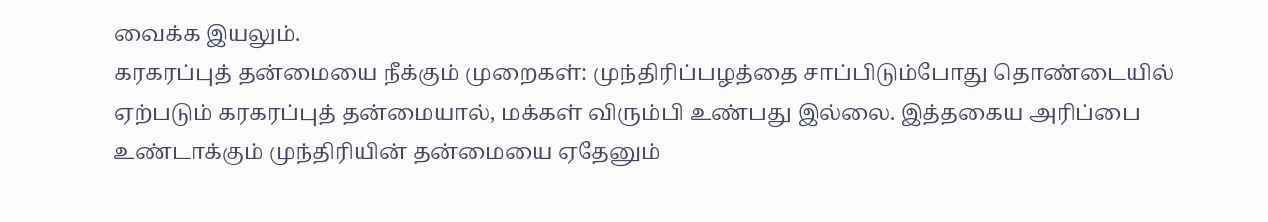வைக்க இயலும்.
கரகரப்புத் தன்மையை நீக்கும் முறைகள்: முந்திரிப்பழத்தை சாப்பிடும்போது தொண்டையில் ஏற்படும் கரகரப்புத் தன்மையால், மக்கள் விரும்பி உண்பது இல்லை. இத்தகைய அரிப்பை உண்டாக்கும் முந்திரியின் தன்மையை ஏதேனும்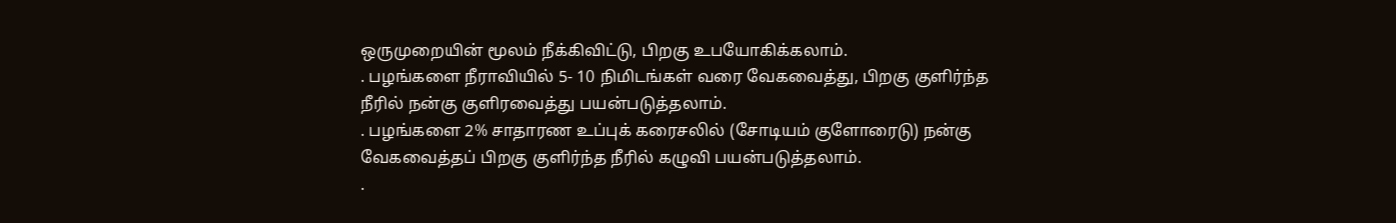ஒருமுறையின் மூலம் நீக்கிவிட்டு, பிறகு உபயோகிக்கலாம்.
. பழங்களை நீராவியில் 5- 10 நிமிடங்கள் வரை வேகவைத்து, பிறகு குளிர்ந்த நீரில் நன்கு குளிரவைத்து பயன்படுத்தலாம்.
. பழங்களை 2% சாதாரண உப்புக் கரைசலில் (சோடியம் குளோரைடு) நன்கு வேகவைத்தப் பிறகு குளிர்ந்த நீரில் கழுவி பயன்படுத்தலாம்.
.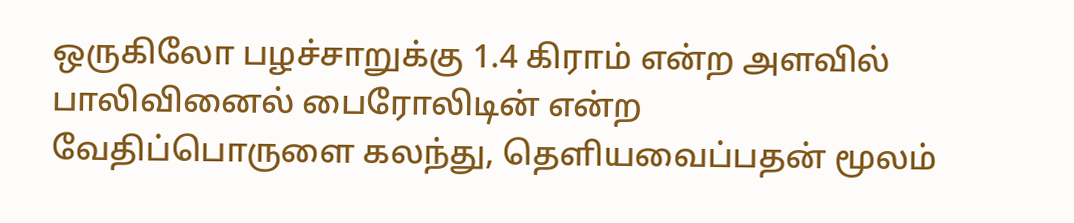ஒருகிலோ பழச்சாறுக்கு 1.4 கிராம் என்ற அளவில் பாலிவினைல் பைரோலிடின் என்ற வேதிப்பொருளை கலந்து, தெளியவைப்பதன் மூலம்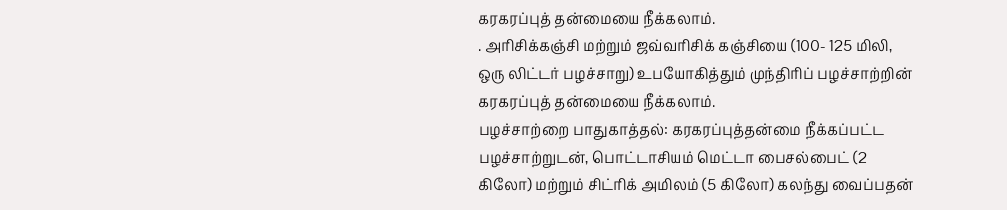கரகரப்புத் தன்மையை நீக்கலாம்.
. அரிசிக்கஞ்சி மற்றும் ஜவ்வரிசிக் கஞ்சியை (100- 125 மிலி, ஒரு லிட்டர் பழச்சாறு) உபயோகித்தும் முந்திரிப் பழச்சாற்றின் கரகரப்புத் தன்மையை நீக்கலாம்.
பழச்சாற்றை பாதுகாத்தல்: கரகரப்புத்தன்மை நீக்கப்பட்ட பழச்சாற்றுடன், பொட்டாசியம் மெட்டா பைசல்பைட் (2 கிலோ) மற்றும் சிட்ரிக் அமிலம் (5 கிலோ) கலந்து வைப்பதன்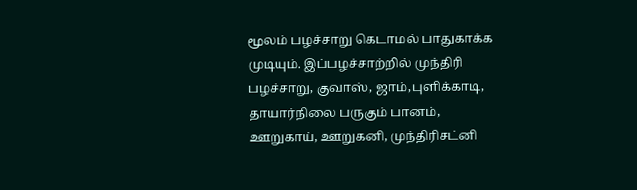மூலம் பழச்சாறு கெடாமல் பாதுகாக்க முடியும். இப்பழச்சாற்றில் முந்திரி பழச்சாறு, குவாஸ், ஜாம்,புளிக்காடி, தாயார்நிலை பருகும் பானம், ஊறுகாய், ஊறுகனி, முந்திரிசட்னி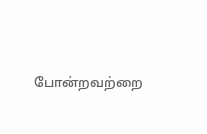போன்றவற்றை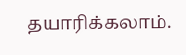தயாரிக்கலாம்.